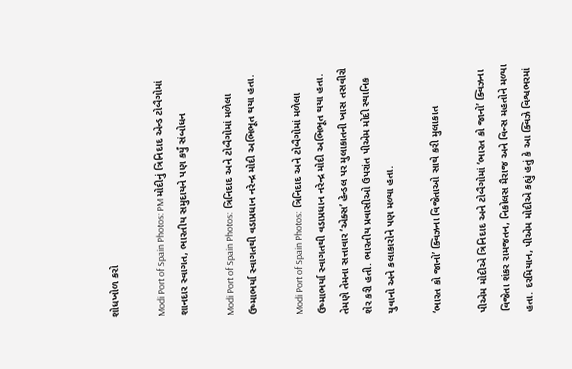શોધખોળ કરો

Modi Port of Spain Photos: PM મોદીનું ત્રિનિદાદ એન્ડ ટોબૈગોમાં શાનદાર સ્વાગત, ભારતીય સમુદાયને પણ કર્યું સંબોધન

Modi Port of Spain Photos:  ત્રિનિદાદ અને ટોબૈગોમાં મળેલા ઉષ્માભર્યા સ્વાગતથી વડાપ્રધાન નરેન્દ્ર મોદી અભિભૂત થયા હતા.

Modi Port of Spain Photos:  ત્રિનિદાદ અને ટોબૈગોમાં મળેલા ઉષ્માભર્યા સ્વાગતથી વડાપ્રધાન નરેન્દ્ર મોદી અભિભૂત થયા હતા. તેમણે તેમના સત્તાવાર ‘એક્સ’ હેન્ડલ પર મુલાકાતની ખાસ તસવીરો શેર કરી હતી. ભારતીય પ્રવાસીઓ ઉપરાંત પીએમ મોદી સ્થાનિક યુવાનો અને કલાકારોને પણ મળ્યા હતા.

‘ભારત કો જાનો’ ક્વિઝના વિજેતાઓ સાથે કરી મુલાકાત

પીએમ મોદીએ ત્રિનિદાદ અને ટોબૈગોમાં ‘ભારત કો જાનો’ ક્વિઝના વિજેતા શંકર રામજતન, નિકોલસ મૈરાજ અને વિન્સ મહતોને મળ્યા હતા. દરમિયાન, પીએમ મોદીએ કહ્યું હતું કે આ ક્વિઝે વિશ્વભરમાં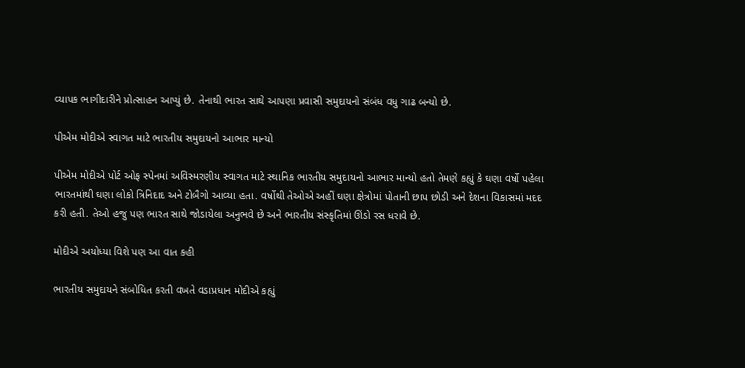વ્યાપક ભાગીદારીને પ્રોત્સાહન આપ્યું છે. તેનાથી ભારત સાથે આપણા પ્રવાસી સમુદાયનો સંબંધ વધુ ગાઢ બન્યો છે.

પીએમ મોદીએ સ્વાગત માટે ભારતીય સમુદાયનો આભાર માન્યો

પીએમ મોદીએ પોર્ટ ઓફ સ્પેનમાં અવિસ્મરણીય સ્વાગત માટે સ્થાનિક ભારતીય સમુદાયનો આભાર માન્યો હતો તેમણે કહ્યું કે ઘણા વર્ષો પહેલા ભારતમાંથી ઘણા લોકો ત્રિનિદાદ અને ટોબૈગો આવ્યા હતા. વર્ષોથી તેઓએ અહીં ઘણા ક્ષેત્રોમાં પોતાની છાપ છોડી અને દેશના વિકાસમાં મદદ કરી હતી. તેઓ હજુ પણ ભારત સાથે જોડાયેલા અનુભવે છે અને ભારતીય સંસ્કૃતિમાં ઊંડો રસ ધરાવે છે.

મોદીએ અયોધ્યા વિશે પણ આ વાત કહી

ભારતીય સમુદાયને સંબોધિત કરતી વખતે વડાપ્રધાન મોદીએ કહ્યું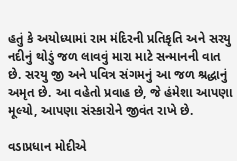હતું કે અયોધ્યામાં રામ મંદિરની પ્રતિકૃતિ અને સરયુ નદીનું થોડું જળ લાવવું મારા માટે સન્માનની વાત છે. સરયુ જી અને પવિત્ર સંગમનું આ જળ શ્રદ્ધાનું અમૃત છે. આ વહેતો પ્રવાહ છે, જે હંમેશા આપણા મૂલ્યો, આપણા સંસ્કારોને જીવંત રાખે છે.

વડાપ્રધાન મોદીએ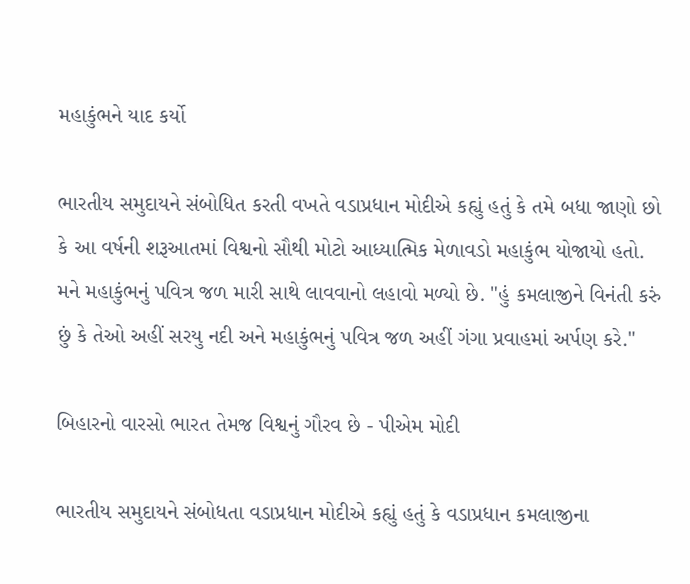મહાકુંભને યાદ કર્યો

ભારતીય સમુદાયને સંબોધિત કરતી વખતે વડાપ્રધાન મોદીએ કહ્યું હતું કે તમે બધા જાણો છો કે આ વર્ષની શરૂઆતમાં વિશ્વનો સૌથી મોટો આધ્યાત્મિક મેળાવડો મહાકુંભ યોજાયો હતો. મને મહાકુંભનું પવિત્ર જળ મારી સાથે લાવવાનો લહાવો મળ્યો છે. "હું કમલાજીને વિનંતી કરું છું કે તેઓ અહીં સરયુ નદી અને મહાકુંભનું પવિત્ર જળ અહીં ગંગા પ્રવાહમાં અર્પણ કરે."

બિહારનો વારસો ભારત તેમજ વિશ્વનું ગૌરવ છે - પીએમ મોદી

ભારતીય સમુદાયને સંબોધતા વડાપ્રધાન મોદીએ કહ્યું હતું કે વડાપ્રધાન કમલાજીના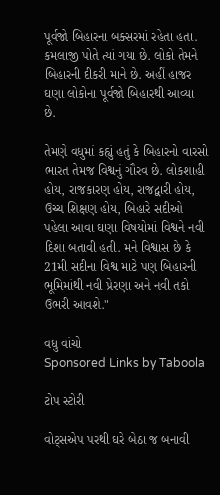પૂર્વજો બિહારના બક્સરમાં રહેતા હતા. કમલાજી પોતે ત્યાં ગયા છે. લોકો તેમને બિહારની દીકરી માને છે. અહીં હાજર ઘણા લોકોના પૂર્વજો બિહારથી આવ્યા છે.

તેમણે વધુમાં કહ્યું હતું કે બિહારનો વારસો ભારત તેમજ વિશ્વનું ગૌરવ છે. લોકશાહી હોય, રાજકારણ હોય, રાજદ્વારી હોય, ઉચ્ચ શિક્ષણ હોય, બિહારે સદીઓ પહેલા આવા ઘણા વિષયોમાં વિશ્વને નવી દિશા બતાવી હતી. મને વિશ્વાસ છે કે 21મી સદીના વિશ્વ માટે પણ બિહારની ભૂમિમાંથી નવી પ્રેરણા અને નવી તકો ઉભરી આવશે."

વધુ વાંચો
Sponsored Links by Taboola

ટોપ સ્ટોરી

વોટ્સએપ પરથી ઘરે બેઠા જ બનાવી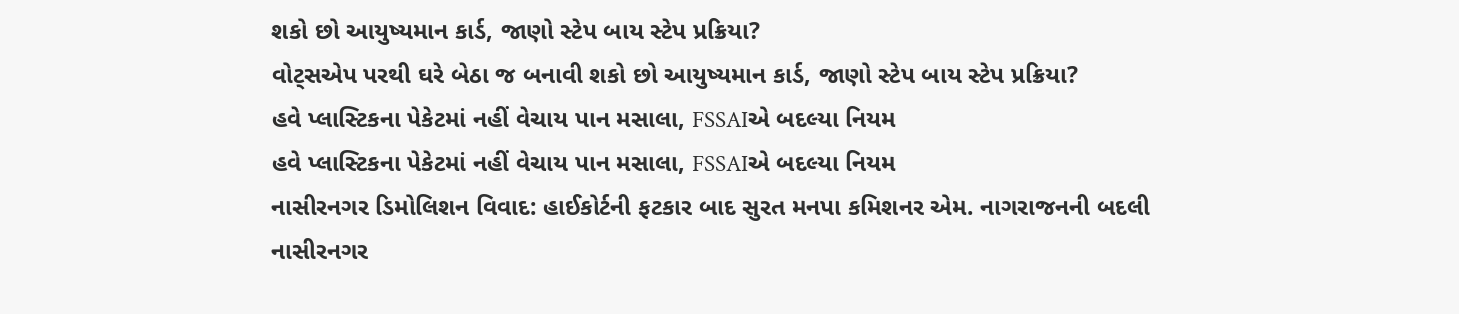શકો છો આયુષ્યમાન કાર્ડ, જાણો સ્ટેપ બાય સ્ટેપ પ્રક્રિયા?
વોટ્સએપ પરથી ઘરે બેઠા જ બનાવી શકો છો આયુષ્યમાન કાર્ડ, જાણો સ્ટેપ બાય સ્ટેપ પ્રક્રિયા?
હવે પ્લાસ્ટિકના પેકેટમાં નહીં વેચાય પાન મસાલા, FSSAIએ બદલ્યા નિયમ
હવે પ્લાસ્ટિકના પેકેટમાં નહીં વેચાય પાન મસાલા, FSSAIએ બદલ્યા નિયમ
નાસીરનગર ડિમોલિશન વિવાદ: હાઈકોર્ટની ફટકાર બાદ સુરત મનપા કમિશનર એમ. નાગરાજનની બદલી
નાસીરનગર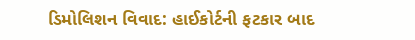ડિમોલિશન વિવાદ: હાઈકોર્ટની ફટકાર બાદ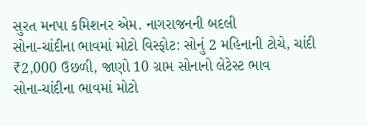સુરત મનપા કમિશનર એમ. નાગરાજનની બદલી
સોના-ચાંદીના ભાવમાં મોટો વિસ્ફોટ: સોનું 2 મહિનાની ટોચે, ચાંદી ₹2,000 ઉછળી, જાણો 10 ગ્રામ સોનાનો લેટેસ્ટ ભાવ
સોના-ચાંદીના ભાવમાં મોટો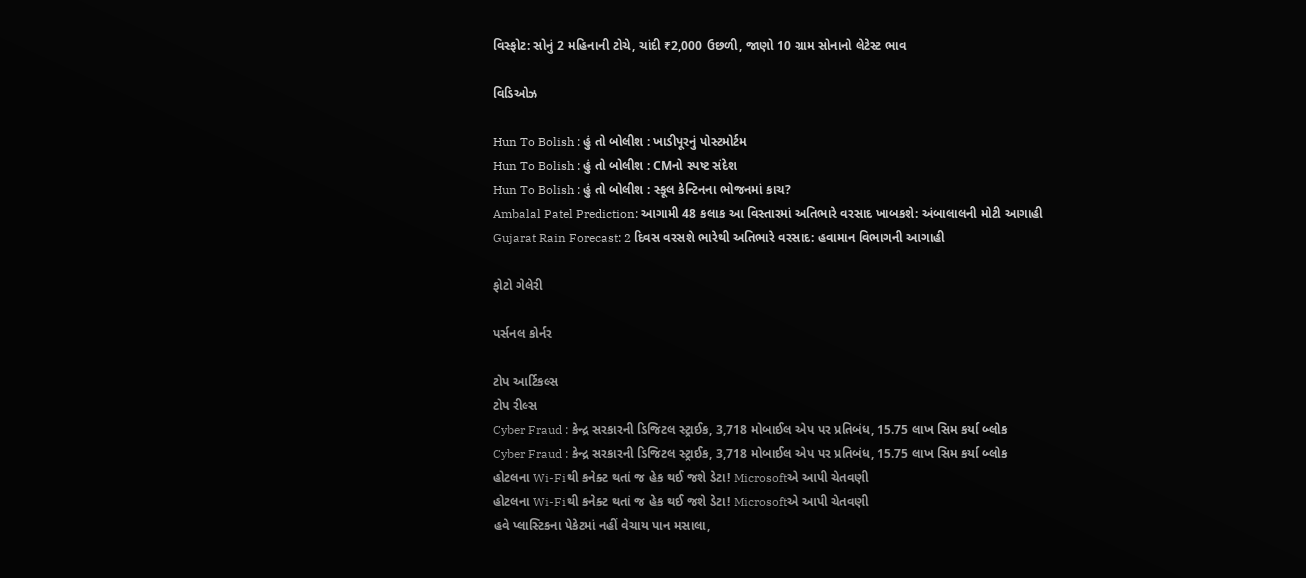વિસ્ફોટ: સોનું 2 મહિનાની ટોચે, ચાંદી ₹2,000 ઉછળી, જાણો 10 ગ્રામ સોનાનો લેટેસ્ટ ભાવ

વિડિઓઝ

Hun To Bolish : હું તો બોલીશ : ખાડીપૂરનું પોસ્ટમોર્ટમ
Hun To Bolish : હું તો બોલીશ : CMનો સ્પષ્ટ સંદેશ
Hun To Bolish : હું તો બોલીશ : સ્કૂલ કેન્ટિનના ભોજનમાં કાચ?
Ambalal Patel Prediction: આગામી 48 કલાક આ વિસ્તારમાં અતિભારે વરસાદ ખાબકશે: અંબાલાલની મોટી આગાહી
Gujarat Rain Forecast: 2 દિવસ વરસશે ભારેથી અતિભારે વરસાદ: હવામાન વિભાગની આગાહી

ફોટો ગેલેરી

પર્સનલ કોર્નર

ટોપ આર્ટિકલ્સ
ટોપ રીલ્સ
Cyber Fraud : કેન્દ્ર સરકારની ડિજિટલ સ્ટ્રાઈક, 3,718 મોબાઈલ એપ પર પ્રતિબંધ, 15.75 લાખ સિમ કર્યા બ્લોક
Cyber Fraud : કેન્દ્ર સરકારની ડિજિટલ સ્ટ્રાઈક, 3,718 મોબાઈલ એપ પર પ્રતિબંધ, 15.75 લાખ સિમ કર્યા બ્લોક
હોટલના Wi-Fiથી કનેક્ટ થતાં જ હેક થઈ જશે ડેટા! Microsoftએ આપી ચેતવણી
હોટલના Wi-Fiથી કનેક્ટ થતાં જ હેક થઈ જશે ડેટા! Microsoftએ આપી ચેતવણી
હવે પ્લાસ્ટિકના પેકેટમાં નહીં વેચાય પાન મસાલા,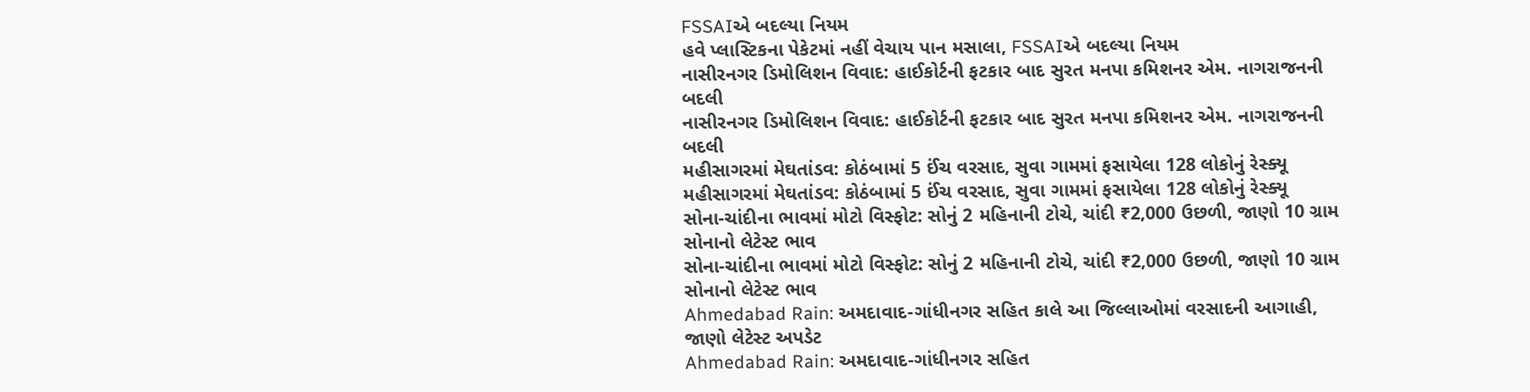FSSAIએ બદલ્યા નિયમ
હવે પ્લાસ્ટિકના પેકેટમાં નહીં વેચાય પાન મસાલા, FSSAIએ બદલ્યા નિયમ
નાસીરનગર ડિમોલિશન વિવાદ: હાઈકોર્ટની ફટકાર બાદ સુરત મનપા કમિશનર એમ. નાગરાજનની બદલી
નાસીરનગર ડિમોલિશન વિવાદ: હાઈકોર્ટની ફટકાર બાદ સુરત મનપા કમિશનર એમ. નાગરાજનની બદલી
મહીસાગરમાં મેઘતાંડવ: કોઠંબામાં 5 ઈંચ વરસાદ, સુવા ગામમાં ફસાયેલા 128 લોકોનું રેસ્ક્યૂ
મહીસાગરમાં મેઘતાંડવ: કોઠંબામાં 5 ઈંચ વરસાદ, સુવા ગામમાં ફસાયેલા 128 લોકોનું રેસ્ક્યૂ
સોના-ચાંદીના ભાવમાં મોટો વિસ્ફોટ: સોનું 2 મહિનાની ટોચે, ચાંદી ₹2,000 ઉછળી, જાણો 10 ગ્રામ સોનાનો લેટેસ્ટ ભાવ
સોના-ચાંદીના ભાવમાં મોટો વિસ્ફોટ: સોનું 2 મહિનાની ટોચે, ચાંદી ₹2,000 ઉછળી, જાણો 10 ગ્રામ સોનાનો લેટેસ્ટ ભાવ
Ahmedabad Rain: અમદાવાદ-ગાંધીનગર સહિત કાલે આ જિલ્લાઓમાં વરસાદની આગાહી, જાણો લેટેસ્ટ અપડેટ
Ahmedabad Rain: અમદાવાદ-ગાંધીનગર સહિત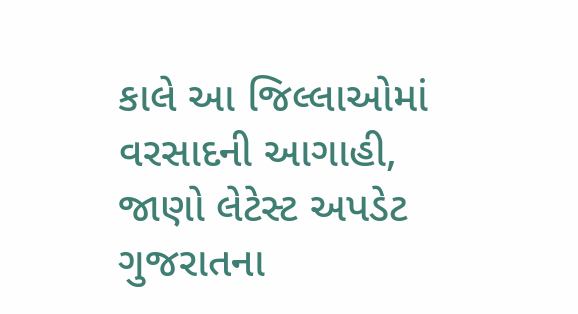કાલે આ જિલ્લાઓમાં વરસાદની આગાહી, જાણો લેટેસ્ટ અપડેટ
ગુજરાતના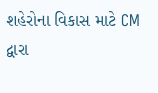શહેરોના વિકાસ માટે CM દ્વારા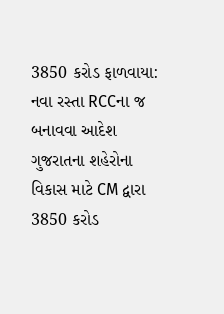3850 કરોડ ફાળવાયા: નવા રસ્તા RCCના જ બનાવવા આદેશ
ગુજરાતના શહેરોના વિકાસ માટે CM દ્વારા 3850 કરોડ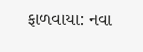ફાળવાયા: નવા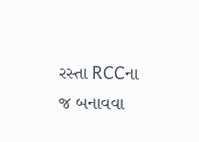રસ્તા RCCના જ બનાવવા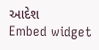આદેશ
Embed widget